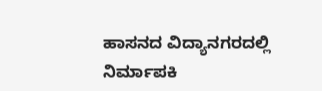ಹಾಸನದ ವಿದ್ಯಾನಗರದಲ್ಲಿ ನಿರ್ಮಾಪಕಿ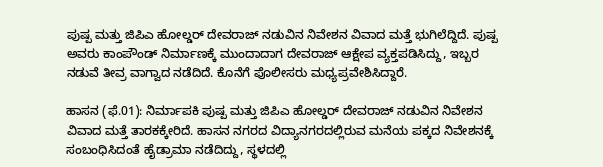ಪುಷ್ಪ ಮತ್ತು ಜಿಪಿಎ ಹೋಲ್ಡರ್ ದೇವರಾಜ್ ನಡುವಿನ ನಿವೇಶನ ವಿವಾದ ಮತ್ತೆ ಭುಗಿಲೆದ್ದಿದೆ. ಪುಷ್ಪ ಅವರು ಕಾಂಪೌಂಡ್ ನಿರ್ಮಾಣಕ್ಕೆ ಮುಂದಾದಾಗ ದೇವರಾಜ್ ಆಕ್ಷೇಪ ವ್ಯಕ್ತಪಡಿಸಿದ್ದು, ಇಬ್ಬರ ನಡುವೆ ತೀವ್ರ ವಾಗ್ವಾದ ನಡೆದಿದೆ. ಕೊನೆಗೆ ಪೊಲೀಸರು ಮಧ್ಯಪ್ರವೇಶಿಸಿದ್ದಾರೆ.

ಹಾಸನ (ಫೆ.01): ನಿರ್ಮಾಪಕಿ ಪುಷ್ಪ ಮತ್ತು ಜಿಪಿಎ ಹೋಲ್ಡರ್ ದೇವರಾಜ್ ನಡುವಿನ ನಿವೇಶನ ವಿವಾದ ಮತ್ತೆ ತಾರಕಕ್ಕೇರಿದೆ. ಹಾಸನ ನಗರದ ವಿದ್ಯಾನಗರದಲ್ಲಿರುವ ಮನೆಯ ಪಕ್ಕದ ನಿವೇಶನಕ್ಕೆ ಸಂಬಂಧಿಸಿದಂತೆ ಹೈಡ್ರಾಮಾ ನಡೆದಿದ್ದು, ಸ್ಥಳದಲ್ಲಿ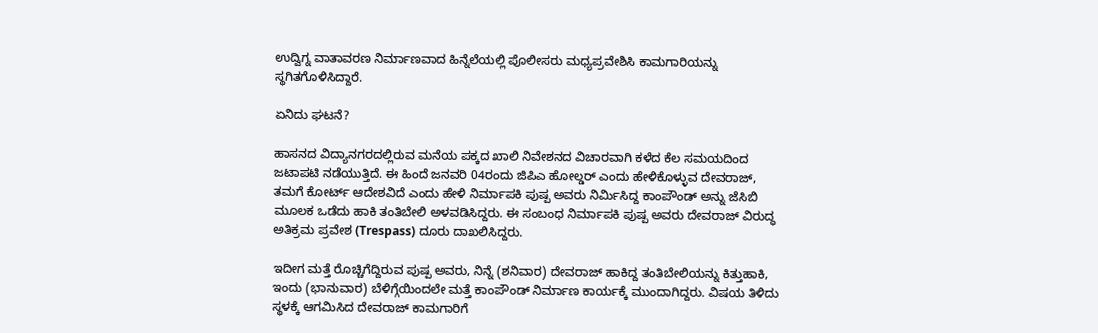ಉದ್ವಿಗ್ನ ವಾತಾವರಣ ನಿರ್ಮಾಣವಾದ ಹಿನ್ನೆಲೆಯಲ್ಲಿ ಪೊಲೀಸರು ಮಧ್ಯಪ್ರವೇಶಿಸಿ ಕಾಮಗಾರಿಯನ್ನು ಸ್ಥಗಿತಗೊಳಿಸಿದ್ದಾರೆ.

ಏನಿದು ಘಟನೆ?

ಹಾಸನದ ವಿದ್ಯಾನಗರದಲ್ಲಿರುವ ಮನೆಯ ಪಕ್ಕದ ಖಾಲಿ ನಿವೇಶನದ ವಿಚಾರವಾಗಿ ಕಳೆದ ಕೆಲ ಸಮಯದಿಂದ ಜಟಾಪಟಿ ನಡೆಯುತ್ತಿದೆ. ಈ ಹಿಂದೆ ಜನವರಿ 04ರಂದು ಜಿಪಿಎ ಹೋಲ್ಡರ್ ಎಂದು ಹೇಳಿಕೊಳ್ಳುವ ದೇವರಾಜ್, ತಮಗೆ ಕೋರ್ಟ್ ಆದೇಶವಿದೆ ಎಂದು ಹೇಳಿ ನಿರ್ಮಾಪಕಿ ಪುಷ್ಪ ಅವರು ನಿರ್ಮಿಸಿದ್ದ ಕಾಂಪೌಂಡ್ ಅನ್ನು ಜೆಸಿಬಿ ಮೂಲಕ ಒಡೆದು ಹಾಕಿ ತಂತಿಬೇಲಿ ಅಳವಡಿಸಿದ್ದರು. ಈ ಸಂಬಂಧ ನಿರ್ಮಾಪಕಿ ಪುಷ್ಪ ಅವರು ದೇವರಾಜ್ ವಿರುದ್ಧ ಅತಿಕ್ರಮ ಪ್ರವೇಶ (Trespass) ದೂರು ದಾಖಲಿಸಿದ್ದರು.

ಇದೀಗ ಮತ್ತೆ ರೊಚ್ಚಿಗೆದ್ದಿರುವ ಪುಷ್ಪ ಅವರು, ನಿನ್ನೆ (ಶನಿವಾರ) ದೇವರಾಜ್ ಹಾಕಿದ್ದ ತಂತಿಬೇಲಿಯನ್ನು ಕಿತ್ತುಹಾಕಿ, ಇಂದು (ಭಾನುವಾರ) ಬೆಳಿಗ್ಗೆಯಿಂದಲೇ ಮತ್ತೆ ಕಾಂಪೌಂಡ್ ನಿರ್ಮಾಣ ಕಾರ್ಯಕ್ಕೆ ಮುಂದಾಗಿದ್ದರು. ವಿಷಯ ತಿಳಿದು ಸ್ಥಳಕ್ಕೆ ಆಗಮಿಸಿದ ದೇವರಾಜ್ ಕಾಮಗಾರಿಗೆ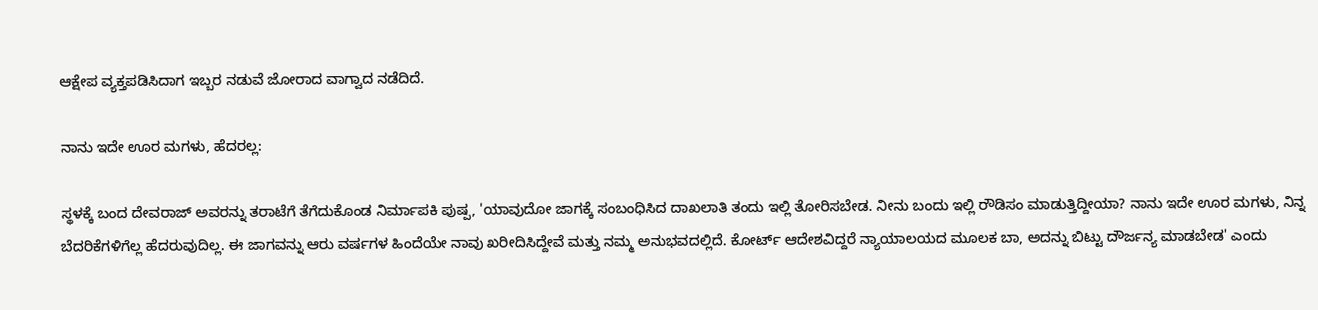ಆಕ್ಷೇಪ ವ್ಯಕ್ತಪಡಿಸಿದಾಗ ಇಬ್ಬರ ನಡುವೆ ಜೋರಾದ ವಾಗ್ವಾದ ನಡೆದಿದೆ.

ನಾನು ಇದೇ ಊರ ಮಗಳು, ಹೆದರಲ್ಲ:

ಸ್ಥಳಕ್ಕೆ ಬಂದ ದೇವರಾಜ್ ಅವರನ್ನು ತರಾಟೆಗೆ ತೆಗೆದುಕೊಂಡ ನಿರ್ಮಾಪಕಿ ಪುಷ್ಪ, 'ಯಾವುದೋ ಜಾಗಕ್ಕೆ ಸಂಬಂಧಿಸಿದ ದಾಖಲಾತಿ ತಂದು ಇಲ್ಲಿ ತೋರಿಸಬೇಡ. ನೀನು ಬಂದು ಇಲ್ಲಿ ರೌಡಿಸಂ ಮಾಡುತ್ತಿದ್ದೀಯಾ? ನಾನು ಇದೇ ಊರ ಮಗಳು, ನಿನ್ನ ಬೆದರಿಕೆಗಳಿಗೆಲ್ಲ ಹೆದರುವುದಿಲ್ಲ. ಈ ಜಾಗವನ್ನು ಆರು ವರ್ಷಗಳ ಹಿಂದೆಯೇ ನಾವು ಖರೀದಿಸಿದ್ದೇವೆ ಮತ್ತು ನಮ್ಮ ಅನುಭವದಲ್ಲಿದೆ. ಕೋರ್ಟ್ ಆದೇಶವಿದ್ದರೆ ನ್ಯಾಯಾಲಯದ ಮೂಲಕ ಬಾ, ಅದನ್ನು ಬಿಟ್ಟು ದೌರ್ಜನ್ಯ ಮಾಡಬೇಡ' ಎಂದು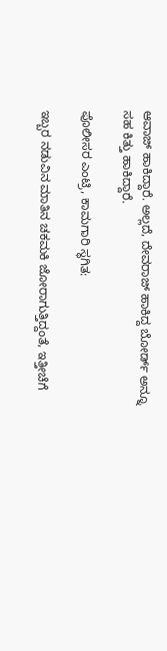ಆವಾಜ್ ಹಾಕಿದ್ದಾರೆ. ಅಲ್ಲದೆ, ದೇವರಾಜ್ ಹಾಕಿದ್ದ ಬೋರ್ಡ್ ಅನ್ನೂ ಸಹ ಕಿತ್ತು ಹಾಕಿದ್ದಾರೆ.

ಪೊಲೀಸರ ಎಂಟ್ರಿ, ಕಾಮಗಾರಿ ಸ್ಥಗಿತ:

ಇಬ್ಬರ ನಡುವಿನ ಮಾತಿನ ಚಕಮಕಿ ಜೋರಾಗುತ್ತಿದ್ದಂತೆ, ಇತ್ತೀಚೆಗೆ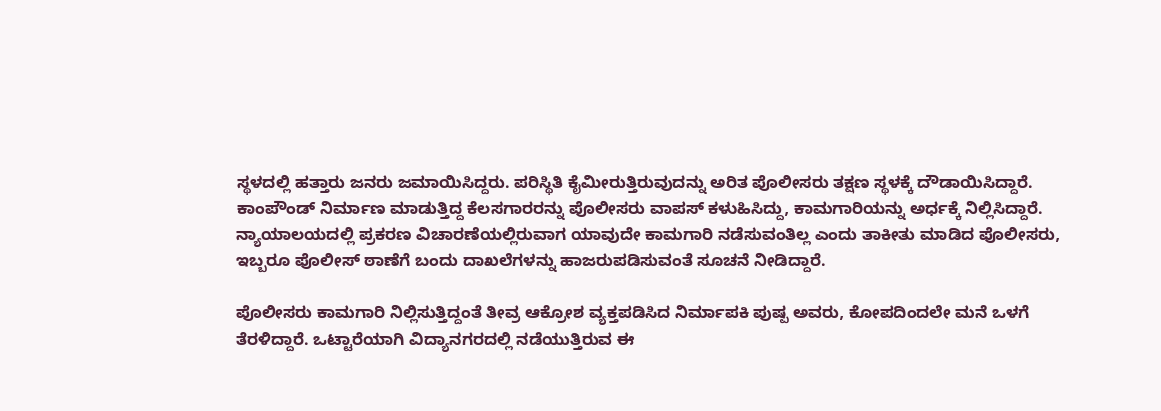ಸ್ಥಳದಲ್ಲಿ ಹತ್ತಾರು ಜನರು ಜಮಾಯಿಸಿದ್ದರು. ಪರಿಸ್ಥಿತಿ ಕೈಮೀರುತ್ತಿರುವುದನ್ನು ಅರಿತ ಪೊಲೀಸರು ತಕ್ಷಣ ಸ್ಥಳಕ್ಕೆ ದೌಡಾಯಿಸಿದ್ದಾರೆ. ಕಾಂಪೌಂಡ್ ನಿರ್ಮಾಣ ಮಾಡುತ್ತಿದ್ದ ಕೆಲಸಗಾರರನ್ನು ಪೊಲೀಸರು ವಾಪಸ್ ಕಳುಹಿಸಿದ್ದು, ಕಾಮಗಾರಿಯನ್ನು ಅರ್ಧಕ್ಕೆ ನಿಲ್ಲಿಸಿದ್ದಾರೆ. ನ್ಯಾಯಾಲಯದಲ್ಲಿ ಪ್ರಕರಣ ವಿಚಾರಣೆಯಲ್ಲಿರುವಾಗ ಯಾವುದೇ ಕಾಮಗಾರಿ ನಡೆಸುವಂತಿಲ್ಲ ಎಂದು ತಾಕೀತು ಮಾಡಿದ ಪೊಲೀಸರು, ಇಬ್ಬರೂ ಪೊಲೀಸ್ ಠಾಣೆಗೆ ಬಂದು ದಾಖಲೆಗಳನ್ನು ಹಾಜರುಪಡಿಸುವಂತೆ ಸೂಚನೆ ನೀಡಿದ್ದಾರೆ.

ಪೊಲೀಸರು ಕಾಮಗಾರಿ ನಿಲ್ಲಿಸುತ್ತಿದ್ದಂತೆ ತೀವ್ರ ಆಕ್ರೋಶ ವ್ಯಕ್ತಪಡಿಸಿದ ನಿರ್ಮಾಪಕಿ ಪುಷ್ಪ ಅವರು, ಕೋಪದಿಂದಲೇ ಮನೆ ಒಳಗೆ ತೆರಳಿದ್ದಾರೆ. ಒಟ್ಟಾರೆಯಾಗಿ ವಿದ್ಯಾನಗರದಲ್ಲಿ ನಡೆಯುತ್ತಿರುವ ಈ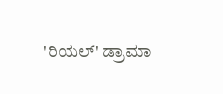'ರಿಯಲ್' ಡ್ರಾಮಾ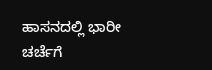ಹಾಸನದಲ್ಲಿ ಭಾರೀ ಚರ್ಚೆಗೆ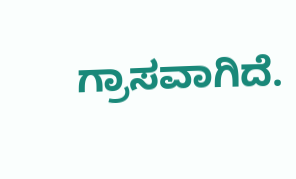ಗ್ರಾಸವಾಗಿದೆ.